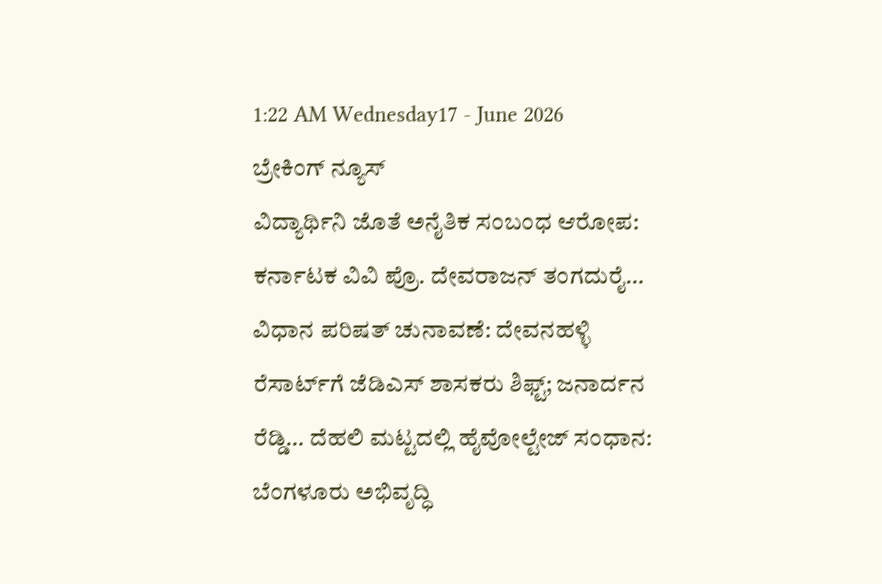1:22 AM Wednesday17 - June 2026
ಬ್ರೇಕಿಂಗ್ ನ್ಯೂಸ್
ವಿದ್ಯಾರ್ಥಿನಿ ಜೊತೆ ಅನೈತಿಕ ಸಂಬಂಧ ಆರೋಪ: ಕರ್ನಾಟಕ ವಿವಿ ಪ್ರೊ. ದೇವರಾಜನ್ ತಂಗದುರೈ… ವಿಧಾನ ಪರಿಷತ್ ಚುನಾವಣೆ: ದೇವನಹಳ್ಳಿ ರೆಸಾರ್ಟ್‌ಗೆ ಜೆಡಿಎಸ್ ಶಾಸಕರು ಶಿಫ್ಟ್; ಜನಾರ್ದನ ರೆಡ್ಡಿ… ದೆಹಲಿ ಮಟ್ಟದಲ್ಲಿ ಹೈವೋಲ್ಟೇಜ್ ಸಂಧಾನ: ಬೆಂಗಳೂರು ಅಭಿವೃದ್ಧಿ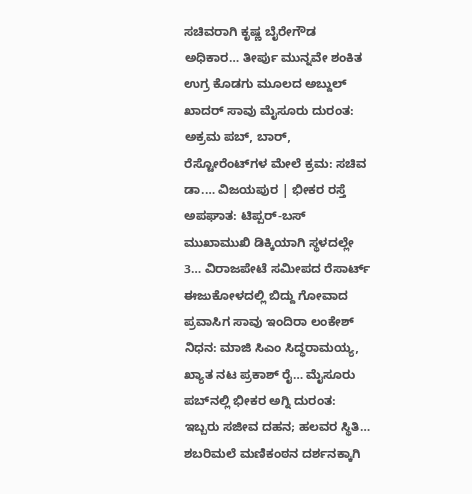ಸಚಿವರಾಗಿ ಕೃಷ್ಣ ಬೈರೇಗೌಡ ಅಧಿಕಾರ… ತೀರ್ಪು ಮುನ್ನವೇ ಶಂಕಿತ ಉಗ್ರ ಕೊಡಗು ಮೂಲದ ಅಬ್ದುಲ್ ಖಾದರ್ ಸಾವು ಮೈಸೂರು ದುರಂತ: ಅಕ್ರಮ ಪಬ್, ಬಾರ್, ರೆಸ್ಟೋರೆಂಟ್‌ಗಳ ಮೇಲೆ ಕ್ರಮ: ಸಚಿವ ಡಾ.… ವಿಜಯಪುರ | ಭೀಕರ ರಸ್ತೆ ಅಪಘಾತ: ಟಿಪ್ಪರ್-ಬಸ್ ಮುಖಾಮುಖಿ ಡಿಕ್ಕಿಯಾಗಿ ಸ್ಥಳದಲ್ಲೇ 3… ವಿರಾಜಪೇಟೆ ಸಮೀಪದ ರೆಸಾರ್ಟ್ ಈಜುಕೋಳದಲ್ಲಿ ಬಿದ್ದು ಗೋವಾದ ಪ್ರವಾಸಿಗ ಸಾವು ಇಂದಿರಾ ಲಂಕೇಶ್ ನಿಧನ: ಮಾಜಿ ಸಿಎಂ ಸಿದ್ಧರಾಮಯ್ಯ, ಖ್ಯಾತ ನಟ ಪ್ರಕಾಶ್ ರೈ… ಮೈಸೂರು ಪಬ್‌ನಲ್ಲಿ ಭೀಕರ ಅಗ್ನಿ ದುರಂತ: ಇಬ್ಬರು ಸಜೀವ ದಹನ; ಹಲವರ ಸ್ಥಿತಿ… ಶಬರಿಮಲೆ ಮಣಿಕಂಠನ ದರ್ಶನಕ್ಕಾಗಿ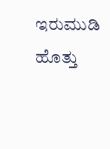ಇರುಮುಡಿ ಹೊತ್ತು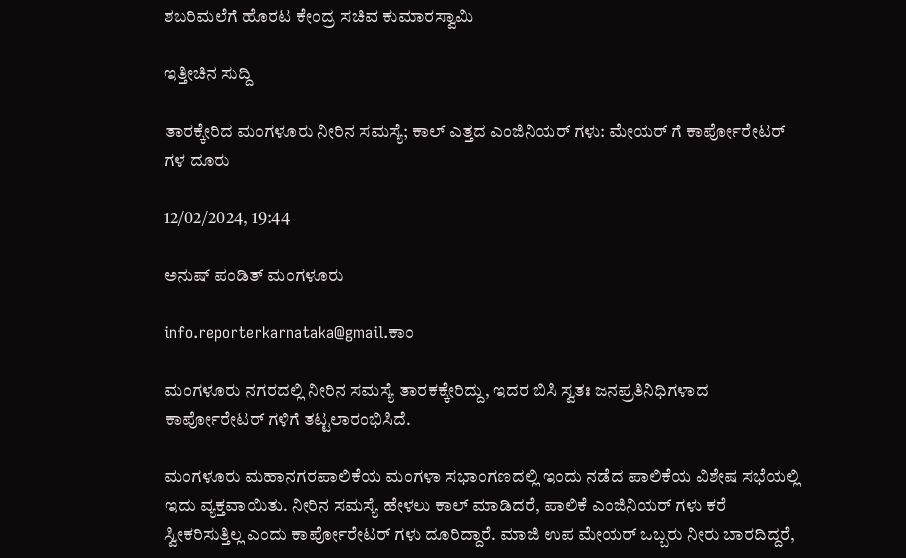ಶಬರಿಮಲೆಗೆ ಹೊರಟ ಕೇಂದ್ರ ಸಚಿವ ಕುಮಾರಸ್ವಾಮಿ

ಇತ್ತೀಚಿನ ಸುದ್ದಿ

ತಾರಕ್ಕೇರಿದ ಮಂಗಳೂರು ನೀರಿನ ಸಮಸ್ಯೆ; ಕಾಲ್ ಎತ್ತದ ಎಂಜಿನಿಯರ್ ಗಳು: ಮೇಯರ್ ಗೆ ಕಾರ್ಪೋರೇಟರ್ ಗಳ ದೂರು

12/02/2024, 19:44

ಅನುಷ್ ಪಂಡಿತ್ ಮಂಗಳೂರು

info.reporterkarnataka@gmail.ಕಾಂ

ಮಂಗಳೂರು ನಗರದಲ್ಲಿ ನೀರಿನ ಸಮಸ್ಯೆ ತಾರಕಕ್ಕೇರಿದ್ದು, ಇದರ ಬಿಸಿ ಸ್ವತಃ ಜನಪ್ರತಿನಿಧಿಗಳಾದ ಕಾರ್ಪೋರೇಟರ್ ಗಳಿಗೆ ತಟ್ಟಲಾರಂಭಿಸಿದೆ.

ಮಂಗಳೂರು ಮಹಾನಗರಪಾಲಿಕೆಯ ಮಂಗಳಾ ಸಭಾಂಗಣದಲ್ಲಿ ಇಂದು ನಡೆದ ಪಾಲಿಕೆಯ ವಿಶೇಷ ಸಭೆಯಲ್ಲಿ ಇದು ವ್ಯಕ್ತವಾಯಿತು. ನೀರಿನ ಸಮಸ್ಯೆ ಹೇಳಲು ಕಾಲ್ ಮಾಡಿದರೆ, ಪಾಲಿಕೆ ಎಂಜಿನಿಯರ್ ಗಳು ಕರೆ ಸ್ವೀಕರಿಸುತ್ತಿಲ್ಲ ಎಂದು ಕಾರ್ಪೋರೇಟರ್ ಗಳು ದೂರಿದ್ದಾರೆ. ಮಾಜಿ ಉಪ ಮೇಯರ್ ಒಬ್ಬರು ನೀರು ಬಾರದಿದ್ದರೆ,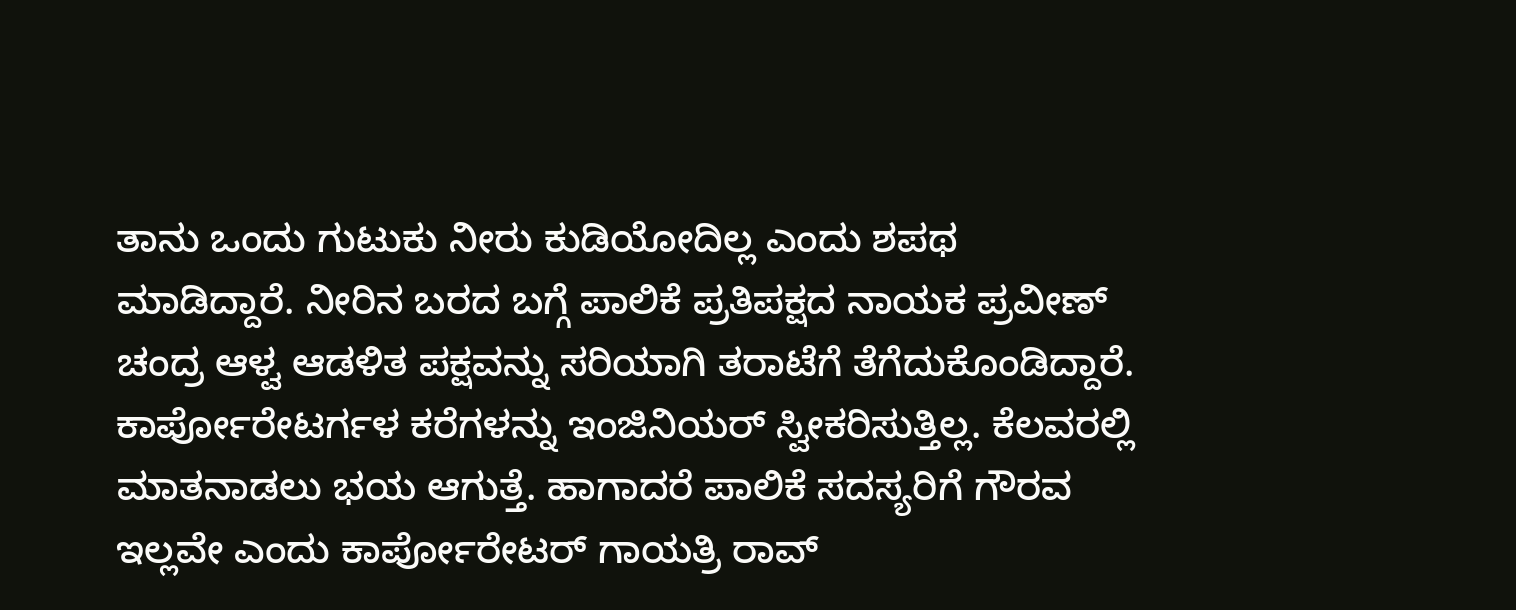ತಾನು ಒಂದು ಗುಟುಕು ನೀರು ಕುಡಿಯೋದಿಲ್ಲ ಎಂದು ಶಪಥ ಮಾಡಿದ್ದಾರೆ. ನೀರಿನ ಬರದ ಬಗ್ಗೆ ಪಾಲಿಕೆ ಪ್ರತಿಪಕ್ಷದ ನಾಯಕ ಪ್ರವೀಣ್ ಚಂದ್ರ ಆಳ್ವ ಆಡಳಿತ ಪಕ್ಷವನ್ನು ಸರಿಯಾಗಿ ತರಾಟೆಗೆ ತೆಗೆದುಕೊಂಡಿದ್ದಾರೆ.
ಕಾರ್ಪೋರೇಟರ್ಗಳ ಕರೆಗಳನ್ನು ಇಂಜಿನಿಯರ್ ಸ್ವೀಕರಿಸುತ್ತಿಲ್ಲ. ಕೆಲವರಲ್ಲಿ ಮಾತನಾಡಲು ಭಯ ಆಗುತ್ತೆ. ಹಾಗಾದರೆ ಪಾಲಿಕೆ ಸದಸ್ಯರಿಗೆ ಗೌರವ ಇಲ್ಲವೇ ಎಂದು ಕಾರ್ಪೋರೇಟರ್ ಗಾಯತ್ರಿ ರಾವ್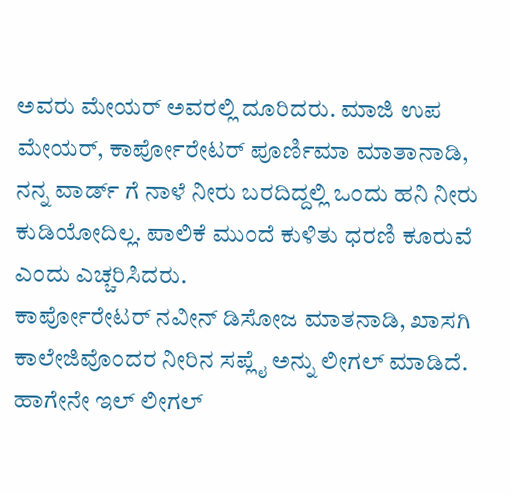ಅವರು ಮೇಯರ್ ಅವರಲ್ಲಿ ದೂರಿದರು. ಮಾಜಿ ಉಪ ಮೇಯರ್, ಕಾರ್ಪೋರೇಟರ್ ಪೂರ್ಣಿಮಾ ಮಾತಾನಾಡಿ, ನನ್ನ ವಾರ್ಡ್ ಗೆ ನಾಳೆ ನೀರು ಬರದಿದ್ದಲ್ಲಿ ಒಂದು ಹನಿ ನೀರು ಕುಡಿಯೋದಿಲ್ಲ. ಪಾಲಿಕೆ ಮುಂದೆ ಕುಳಿತು ಧರಣಿ ಕೂರುವೆ ಎಂದು ಎಚ್ಚರಿಸಿದರು.
ಕಾರ್ಪೋರೇಟರ್ ನವೀನ್ ಡಿಸೋಜ ಮಾತನಾಡಿ, ಖಾಸಗಿ ಕಾಲೇಜಿವೊಂದರ ನೀರಿನ ಸಪ್ಲೈ ಅನ್ನು ಲೀಗಲ್ ಮಾಡಿದೆ. ಹಾಗೇನೇ ಇಲ್ ಲೀಗಲ್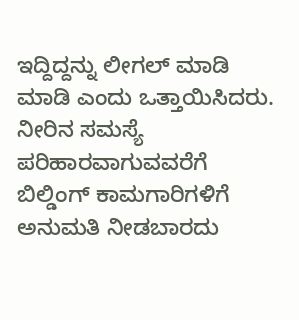ಇದ್ದಿದ್ದನ್ನು ಲೀಗಲ್ ಮಾಡಿ ಮಾಡಿ ಎಂದು ಒತ್ತಾಯಿಸಿದರು.
ನೀರಿನ ಸಮಸ್ಯೆ ಪರಿಹಾರವಾಗುವವರೆಗೆ ಬಿಲ್ಡಿಂಗ್ ಕಾಮಗಾರಿಗಳಿಗೆ ಅನುಮತಿ ನೀಡಬಾರದು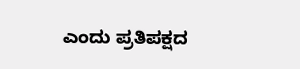ಎಂದು ಪ್ರತಿಪಕ್ಷದ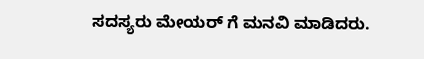ಸದಸ್ಯರು ಮೇಯರ್ ಗೆ ಮನವಿ ಮಾಡಿದರು.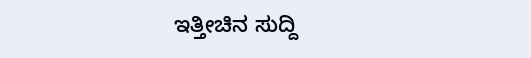ಇತ್ತೀಚಿನ ಸುದ್ದಿ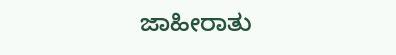ಜಾಹೀರಾತು